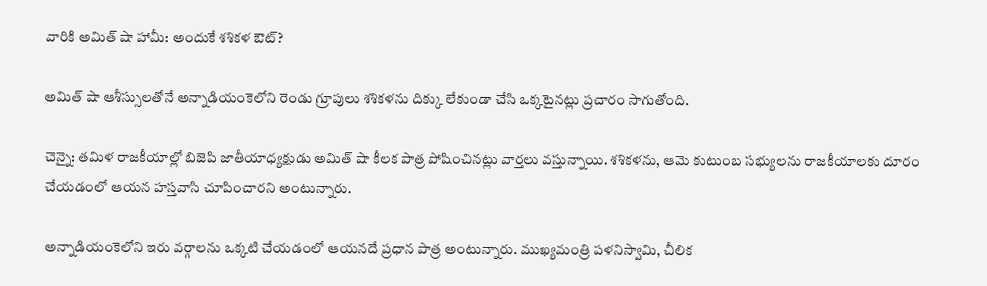వారికి అమిత్ షా హామీ: అందుకే శశికళ ఔట్?

అమిత్ షా ఆశీస్సులతోనే అన్నాడియంకెలోని రెండు గ్రూపులు శశికళను దిక్కు లేకుండా చేసి ఒక్కటైనట్లు ప్రచారం సాగుతోంది.

చెన్నై: తమిళ రాజకీయాల్లో బిజెపి జాతీయాధ్యక్షుడు అమిత్ షా కీలక పాత్ర పోషించినట్లు వార్తలు వస్తున్నాయి. శశికళను, ఆమె కుటుంబ సభ్యులను రాజకీయాలకు దూరం చేయడంలో ఆయన హస్తవాసి చూపించారని అంటున్నారు.

అన్నాడియంకెలోని ఇరు వర్గాలను ఒక్కటి చేయడంలో ఆయనదే ప్రధాన పాత్ర అంటున్నారు. ముఖ్యమంత్రి పళనిస్వామి, చీలిక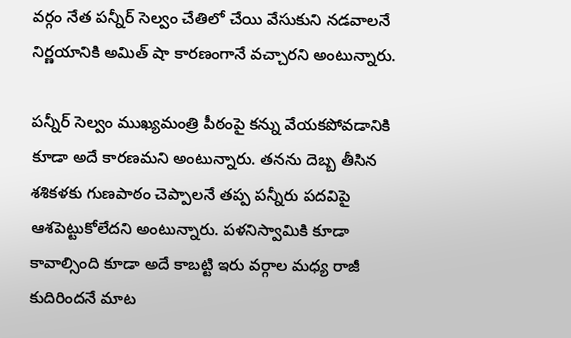వర్గం నేత పన్నీర్ సెల్వం చేతిలో చేయి వేసుకుని నడవాలనే నిర్ణయానికి అమిత్ షా కారణంగానే వచ్చారని అంటున్నారు.

పన్నీర్ సెల్వం ముఖ్యమంత్రి పీఠంపై కన్ను వేయకపోవడానికి కూడా అదే కారణమని అంటున్నారు. తనను దెబ్బ తీసిన శశికళకు గుణపాఠం చెప్పాలనే తప్ప పన్నీరు పదవిపై ఆశపెట్టుకోలేదని అంటున్నారు. పళనిస్వామికి కూడా కావాల్సింది కూడా అదే కాబట్టి ఇరు వర్గాల మధ్య రాజీ కుదిరిందనే మాట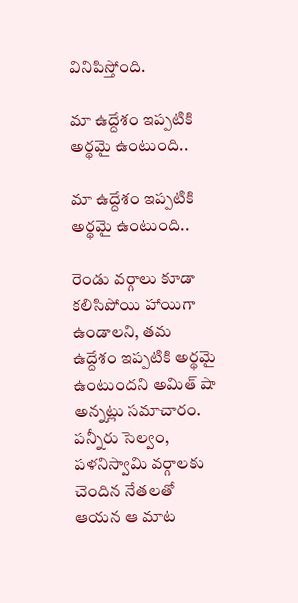వినిపిస్తోంది.

మా ఉద్దేశం ఇప్పటికి అర్థమై ఉంటుంది..

మా ఉద్దేశం ఇప్పటికి అర్థమై ఉంటుంది..

రెండు వర్గాలు కూడా కలిసిపోయి హాయిగా ఉండాలని, తమ ఉద్దేశం ఇప్పటికి అర్థమై ఉంటుందని అమిత్ షా అన్నట్లు సమాచారం. పన్నీరు సెల్వం, పళనిస్వామి వర్గాలకు చెందిన నేతలతో ఆయన ఆ మాట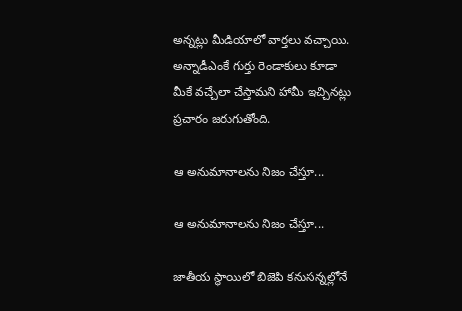అన్నట్లు మీడియాలో వార్తలు వచ్చాయి. అన్నాడీఎంకే గుర్తు రెండాకులు కూడా మీకే వచ్చేలా చేస్తామని హామీ ఇచ్చినట్లు ప్రచారం జరుగుతోంది.

ఆ అనుమానాలను నిజం చేస్తూ...

ఆ అనుమానాలను నిజం చేస్తూ...

జాతీయ స్థాయిలో బిజెపి కనుసన్నల్లోనే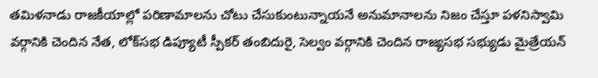తమిళనాడు రాజకీయాల్లో పరిణామాలను చోటు చేసుకుంటున్నాయనే అనుమానాలను నిజం చేస్తూ పళనిస్వామి వర్గానికి చెందిన నేత, లోక్‌సభ డిప్యూటీ స్పీకర్‌ తంబిదురై, సెల్వం వర్గానికి చెందిన రాజ్యసభ సభ్యుడు మైత్రేయన్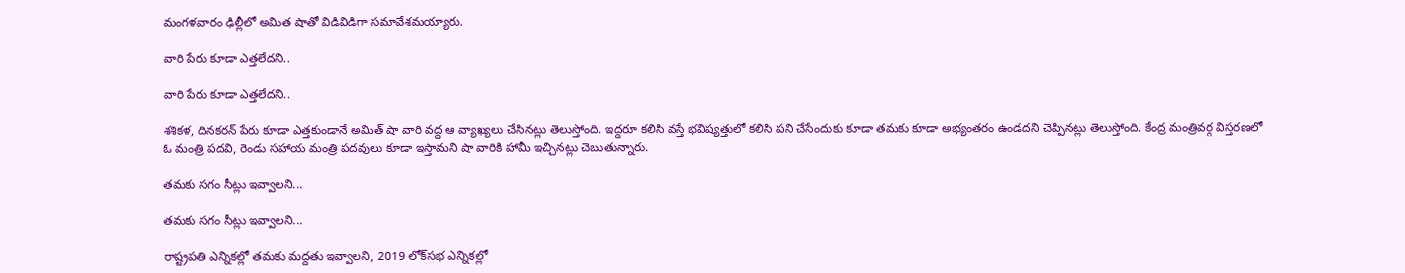మంగళవారం ఢిల్లీలో అమిత షాతో విడివిడిగా సమావేశమయ్యారు.

వారి పేరు కూడా ఎత్తలేదని..

వారి పేరు కూడా ఎత్తలేదని..

శశికళ, దినకరన్ పేరు కూడా ఎత్తకుండానే అమిత్ షా వారి వద్ద ఆ వ్యాఖ్యలు చేసినట్లు తెలుస్తోంది. ఇద్దరూ కలిసి వస్తే భవిష్యత్తులో కలిసి పని చేసేందుకు కూడా తమకు కూడా అభ్యంతరం ఉండదని చెప్పినట్లు తెలుస్తోంది. కేంద్ర మంత్రివర్గ విస్తరణలో ఓ మంత్రి పదవి, రెండు సహాయ మంత్రి పదవులు కూడా ఇస్తామని షా వారికి హామీ ఇచ్చినట్లు చెబుతున్నారు.

తమకు సగం సీట్లు ఇవ్వాలని...

తమకు సగం సీట్లు ఇవ్వాలని...

రాష్ట్రపతి ఎన్నికల్లో తమకు మద్దతు ఇవ్వాలని, 2019 లోక్‌సభ ఎన్నికల్లో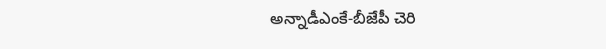అన్నాడీఎంకే-బీజేపీ చెరి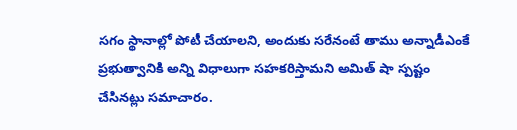సగం స్థానాల్లో పోటీ చేయాలని, అందుకు సరేనంటే తాము అన్నాడీఎంకే ప్రభుత్వానికి అన్ని విధాలుగా సహకరిస్తామని అమిత్ షా స్పష్టం చేసినట్లు సమాచారం.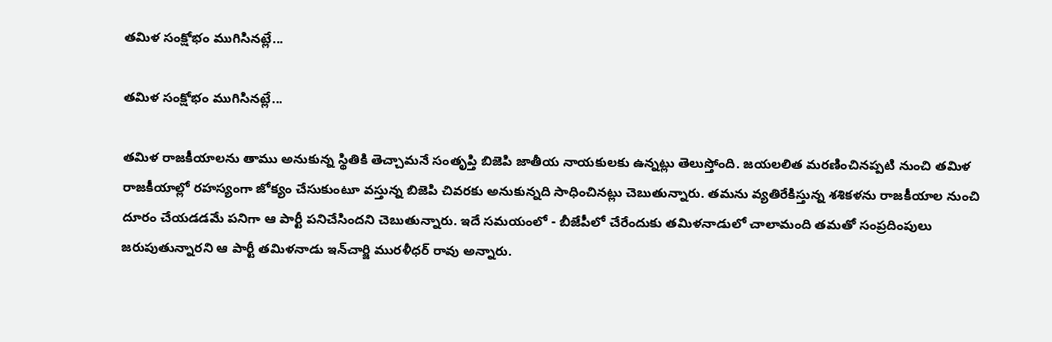తమిళ సంక్షోభం ముగిసినట్లే...

తమిళ సంక్షోభం ముగిసినట్లే...

తమిళ రాజకీయాలను తాము అనుకున్న స్థితికి తెచ్చామనే సంతృప్తి బిజెపి జాతీయ నాయకులకు ఉన్నట్లు తెలుస్తోంది. జయలలిత మరణించినప్పటి నుంచి తమిళ రాజకీయాల్లో రహస్యంగా జోక్యం చేసుకుంటూ వస్తున్న బిజెపి చివరకు అనుకున్నది సాధించినట్లు చెబుతున్నారు. తమను వ్యతిరేకిస్తున్న శశికళను రాజకీయాల నుంచి దూరం చేయడడమే పనిగా ఆ పార్టీ పనిచేసిందని చెబుతున్నారు. ఇదే సమయంలో - బీజేపీలో చేరేందుకు తమిళనాడులో చాలామంది తమతో సంప్రదింపులు జరుపుతున్నారని ఆ పార్టీ తమిళనాడు ఇన్‌చార్జి మురళీధర్‌ రావు అన్నారు.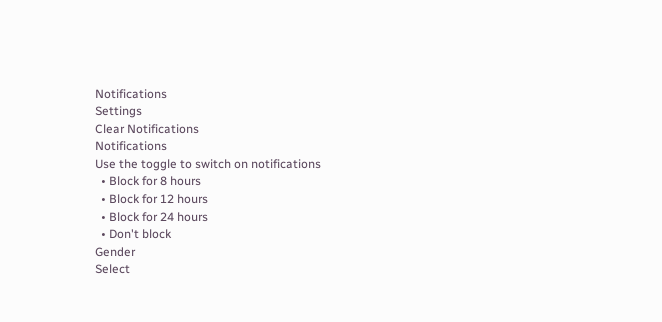Notifications
Settings
Clear Notifications
Notifications
Use the toggle to switch on notifications
  • Block for 8 hours
  • Block for 12 hours
  • Block for 24 hours
  • Don't block
Gender
Select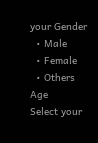your Gender
  • Male
  • Female
  • Others
Age
Select your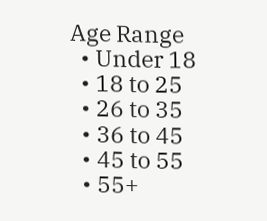Age Range
  • Under 18
  • 18 to 25
  • 26 to 35
  • 36 to 45
  • 45 to 55
  • 55+